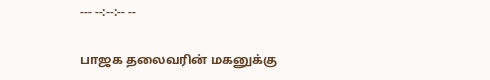--- --:--:-- --

பாஜக தலைவரின் மகனுக்கு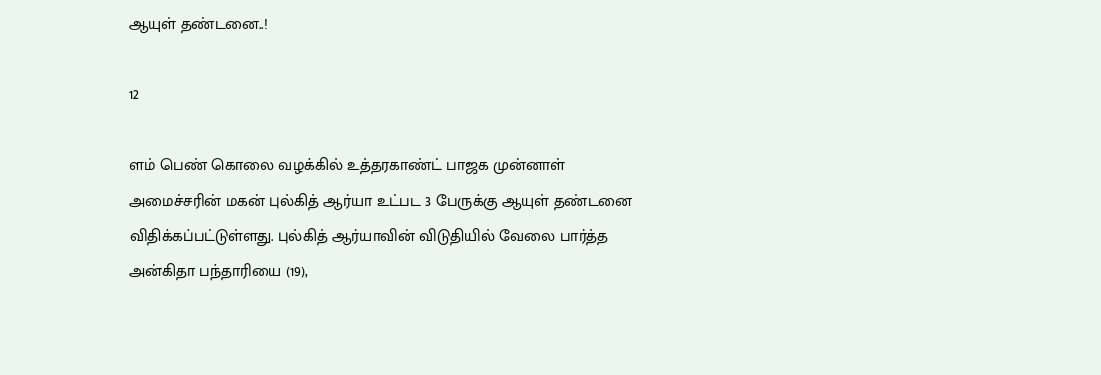ஆயுள் தண்டனை..!

12

ளம் பெண் கொலை வழக்கில் உத்தரகாண்ட் பாஜக முன்னாள் அமைச்சரின் மகன் புல்கித் ஆர்யா உட்பட 3 பேருக்கு ஆயுள் தண்டனை விதிக்கப்பட்டுள்ளது. புல்கித் ஆர்யாவின் விடுதியில் வேலை பார்த்த அன்கிதா பந்தாரியை (19),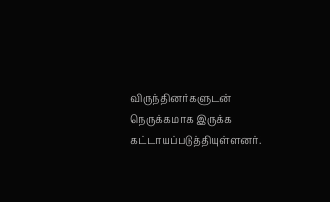விருந்தினர்களுடன் நெருக்கமாக இருக்க கட்டாயப்படுத்தியுள்ளனர்.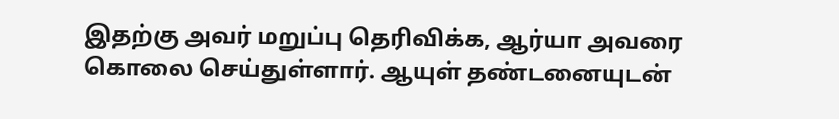இதற்கு அவர் மறுப்பு தெரிவிக்க, ஆர்யா அவரை கொலை செய்துள்ளார். ஆயுள் தண்டனையுடன்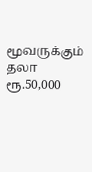மூவருக்கும் தலா ரூ.50,000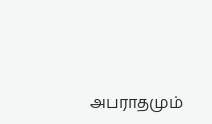அபராதமும்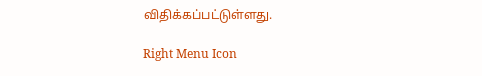விதிக்கப்பட்டுள்ளது.

Right Menu Icon